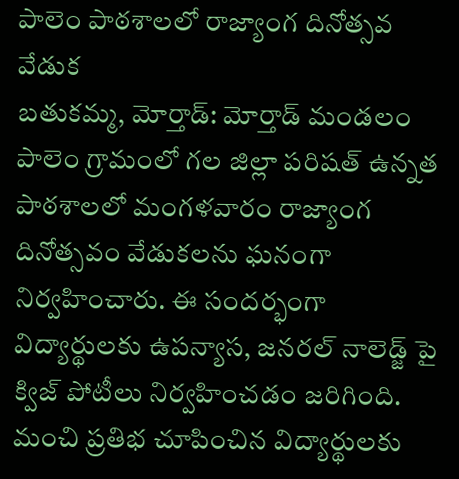పాలెం పాఠశాలలో రాజ్యాంగ దినోత్సవ వేడుక
బతుకమ్మ, మోర్తాడ్: మోర్తాడ్ మండలం పాలెం గ్రామంలో గల జిల్లా పరిషత్ ఉన్నత పాఠశాలలో మంగళవారం రాజ్యాంగ దినోత్సవం వేడుకలను ఘనంగా నిర్వహించారు. ఈ సందర్భంగా విద్యార్థులకు ఉపన్యాస, జనరల్ నాలెడ్జ్ పై క్విజ్ పోటీలు నిర్వహించడం జరిగింది. మంచి ప్రతిభ చూపించిన విద్యార్థులకు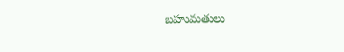బహుమతులు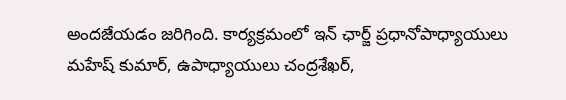అందజేయడం జరిగింది. కార్యక్రమంలో ఇన్ ఛార్జ్ ప్రధానోపాధ్యాయులు మహేష్ కుమార్, ఉపాధ్యాయులు చంద్రశేఖర్,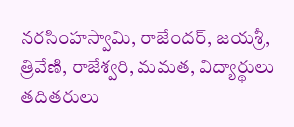నరసింహస్వామి, రాజేందర్, జయశ్రీ, త్రివేణి, రాజేశ్వరి, మమత, విద్యార్థులు తదితరులు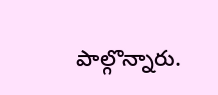పాల్గొన్నారు.